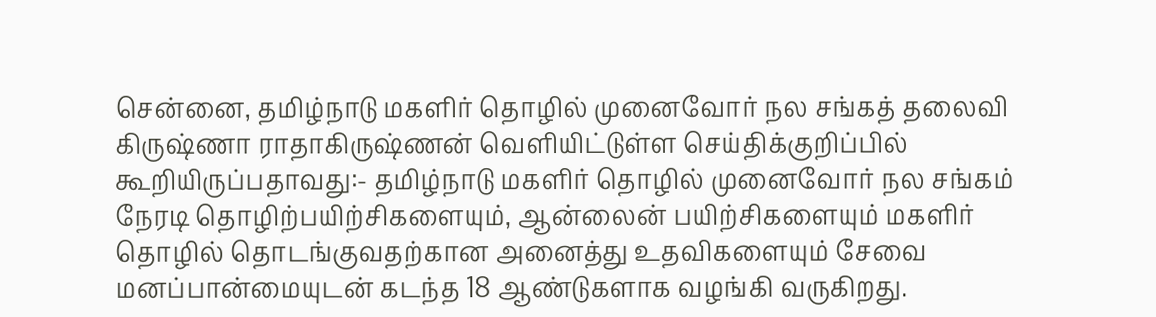சென்னை, தமிழ்நாடு மகளிர் தொழில் முனைவோர் நல சங்கத் தலைவி கிருஷ்ணா ராதாகிருஷ்ணன் வெளியிட்டுள்ள செய்திக்குறிப்பில் கூறியிருப்பதாவது:- தமிழ்நாடு மகளிர் தொழில் முனைவோர் நல சங்கம் நேரடி தொழிற்பயிற்சிகளையும், ஆன்லைன் பயிற்சிகளையும் மகளிர் தொழில் தொடங்குவதற்கான அனைத்து உதவிகளையும் சேவை மனப்பான்மையுடன் கடந்த 18 ஆண்டுகளாக வழங்கி வருகிறது.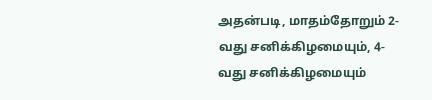அதன்படி, மாதம்தோறும் 2-வது சனிக்கிழமையும், 4-வது சனிக்கிழமையும்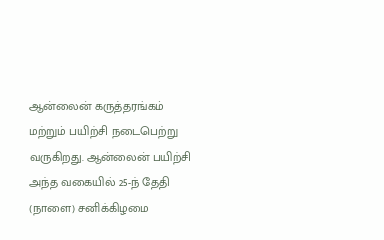ஆன்லைன் கருத்தரங்கம் மற்றும் பயிற்சி நடைபெற்று வருகிறது. ஆன்லைன் பயிற்சி அந்த வகையில் 25-ந் தேதி (நாளை) சனிக்கிழமை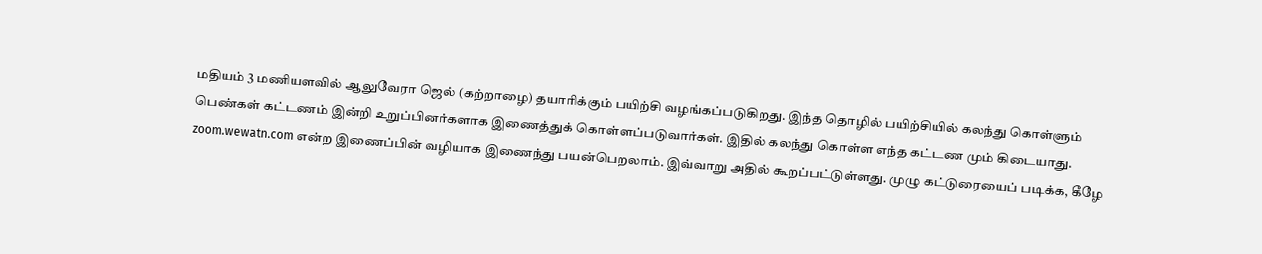மதியம் 3 மணியளவில் ஆலுவேரா ஜெல் (கற்றாழை) தயாரிக்கும் பயிற்சி வழங்கப்படுகிறது. இந்த தொழில் பயிற்சியில் கலந்து கொள்ளும் பெண்கள் கட்டணம் இன்றி உறுப்பினர்களாக இணைத்துக் கொள்ளப்படுவார்கள். இதில் கலந்து கொள்ள எந்த கட்டண மும் கிடையாது. zoom.wewatn.com என்ற இணைப்பின் வழியாக இணைந்து பயன்பெறலாம். இவ்வாறு அதில் கூறப்பட்டுள்ளது. முழு கட்டுரையைப் படிக்க, கீழே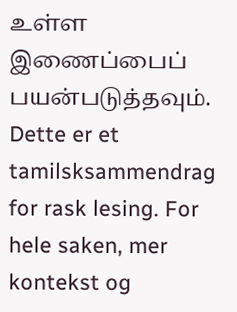உள்ள இணைப்பைப் பயன்படுத்தவும்.
Dette er et tamilsksammendrag for rask lesing. For hele saken, mer kontekst og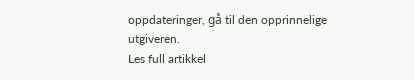oppdateringer, gå til den opprinnelige utgiveren.
Les full artikkel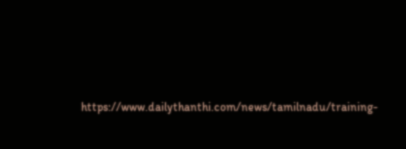https://www.dailythanthi.com/news/tamilnadu/training-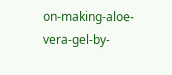on-making-aloe-vera-gel-by-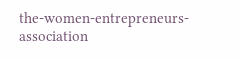the-women-entrepreneurs-association